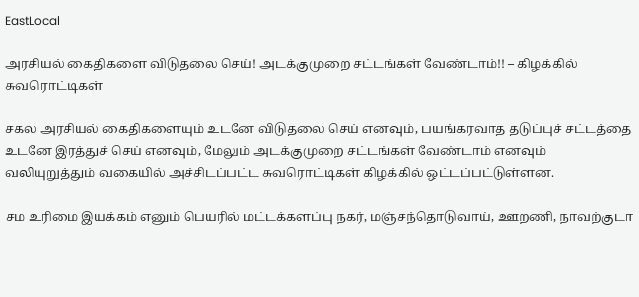EastLocal

அரசியல் கைதிகளை விடுதலை செய்! அடக்குமுறை சட்டங்கள் வேண்டாம்!! – கிழக்கில் சுவரொட்டிகள்

சகல அரசியல் கைதிகளையும் உடனே விடுதலை செய் எனவும், பயங்கரவாத தடுப்புச் சட்டத்தை உடனே இரத்துச் செய் எனவும், மேலும் அடக்குமுறை சட்டங்கள் வேண்டாம் எனவும் வலியுறுத்தும் வகையில் அச்சிடப்பட்ட சுவரொட்டிகள் கிழக்கில் ஒட்டப்பட்டுள்ளன.

சம உரிமை இயக்கம் எனும் பெயரில் மட்டக்களப்பு நகர், மஞ்சந்தொடுவாய், ஊறணி, நாவற்குடா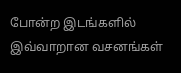போன்ற இடங்களில் இவ்வாறான வசனங்கள்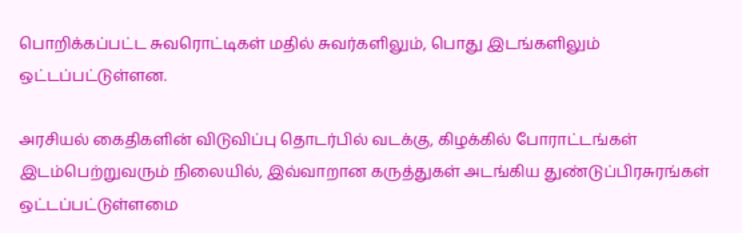பொறிக்கப்பட்ட சுவரொட்டிகள் மதில் சுவர்களிலும், பொது இடங்களிலும் ஒட்டப்பட்டுள்ளன.

அரசியல் கைதிகளின் விடுவிப்பு தொடர்பில் வடக்கு, கிழக்கில் போராட்டங்கள் இடம்பெற்றுவரும் நிலையில், இவ்வாறான கருத்துகள் அடங்கிய துண்டுப்பிரசுரங்கள் ஒட்டப்பட்டுள்ளமை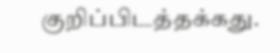குறிப்பிடத்தக்கது.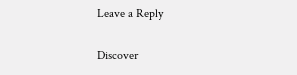Leave a Reply

Discover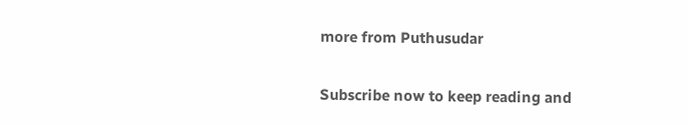more from Puthusudar

Subscribe now to keep reading and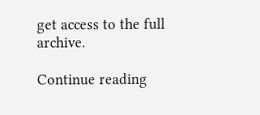get access to the full archive.

Continue reading